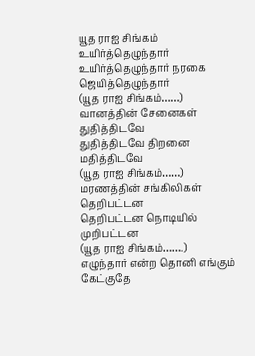யூத ராஐ சிங்கம் உயிர்த்தெழுந்தார்
உயிர்த்தெழுந்தார் நரகை ஜெயித்தெழுந்தார்
(யூத ராஐ சிங்கம்……)
வானத்தின் சேனைகள் துதித்திடவே
துதித்திடவே திறனை மதித்திடவே
(யூத ராஐ சிங்கம்……)
மரணத்தின் சங்கிலிகள் தெறிபட்டன
தெறிபட்டன நொடியில் முறிபட்டன
(யூத ராஐ சிங்கம்…….)
எழுந்தார் என்ற தொனி எங்கும் கேட்குதே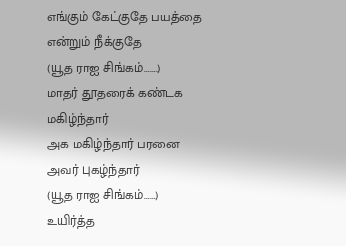எங்கும் கேட்குதே பயத்தை என்றும் நீக்குதே
(யூத ராஐ சிங்கம்…….)
மாதர் தூதரைக் கண்டக மகிழ்ந்தார்
அக மகிழ்ந்தார் பரனை அவர் புகழ்ந்தார்
(யூத ராஐ சிங்கம்……)
உயிர்த்த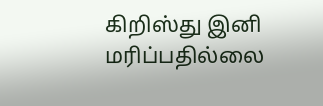கிறிஸ்து இனி மரிப்பதில்லை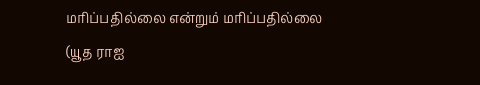மரிப்பதில்லை என்றும் மரிப்பதில்லை
(யூத ராஐ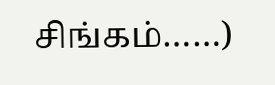சிங்கம்……)